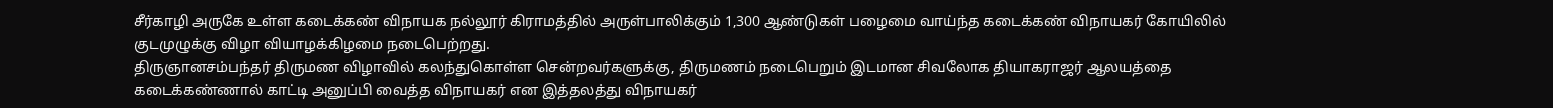சீர்காழி அருகே உள்ள கடைக்கண் விநாயக நல்லூர் கிராமத்தில் அருள்பாலிக்கும் 1,300 ஆண்டுகள் பழைமை வாய்ந்த கடைக்கண் விநாயகர் கோயிலில் குடமுழுக்கு விழா வியாழக்கிழமை நடைபெற்றது.
திருஞானசம்பந்தர் திருமண விழாவில் கலந்துகொள்ள சென்றவர்களுக்கு, திருமணம் நடைபெறும் இடமான சிவலோக தியாகராஜர் ஆலயத்தை கடைக்கண்ணால் காட்டி அனுப்பி வைத்த விநாயகர் என இத்தலத்து விநாயகர்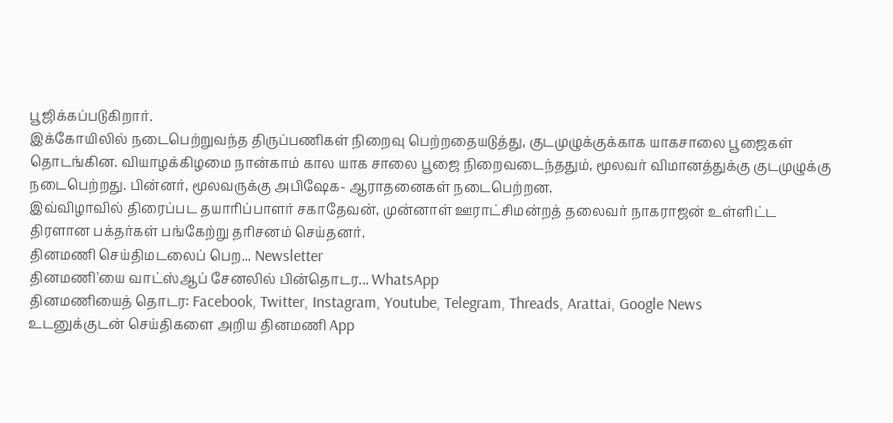பூஜிக்கப்படுகிறார்.
இக்கோயிலில் நடைபெற்றுவந்த திருப்பணிகள் நிறைவு பெற்றதையடுத்து, குடமுழுக்குக்காக யாகசாலை பூஜைகள் தொடங்கின. வியாழக்கிழமை நான்காம் கால யாக சாலை பூஜை நிறைவடைந்ததும், மூலவர் விமானத்துக்கு குடமுழுக்கு நடைபெற்றது. பின்னர், மூலவருக்கு அபிஷேக- ஆராதனைகள் நடைபெற்றன.
இவ்விழாவில் திரைப்பட தயாரிப்பாளர் சகாதேவன், முன்னாள் ஊராட்சிமன்றத் தலைவர் நாகராஜன் உள்ளிட்ட திரளான பக்தர்கள் பங்கேற்று தரிசனம் செய்தனர்.
தினமணி செய்திமடலைப் பெற... Newsletter
தினமணி'யை வாட்ஸ்ஆப் சேனலில் பின்தொடர... WhatsApp
தினமணியைத் தொடர: Facebook, Twitter, Instagram, Youtube, Telegram, Threads, Arattai, Google News
உடனுக்குடன் செய்திகளை அறிய தினமணி App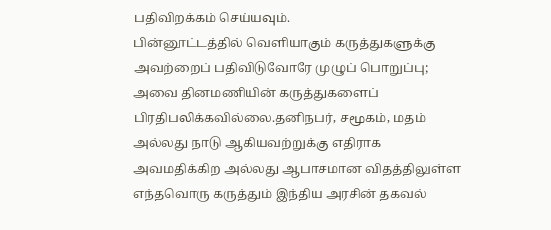பதிவிறக்கம் செய்யவும்.
பின்னூட்டத்தில் வெளியாகும் கருத்துகளுக்கு அவற்றைப் பதிவிடுவோரே முழுப் பொறுப்பு; அவை தினமணியின் கருத்துகளைப் பிரதிபலிக்கவில்லை.தனிநபர், சமூகம், மதம் அல்லது நாடு ஆகியவற்றுக்கு எதிராக அவமதிக்கிற அல்லது ஆபாசமான விதத்திலுள்ள எந்தவொரு கருத்தும் இந்திய அரசின் தகவல்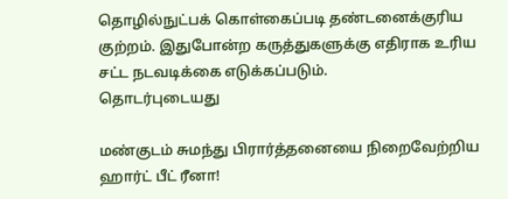தொழில்நுட்பக் கொள்கைப்படி தண்டனைக்குரிய குற்றம். இதுபோன்ற கருத்துகளுக்கு எதிராக உரிய சட்ட நடவடிக்கை எடுக்கப்படும்.
தொடர்புடையது

மண்குடம் சுமந்து பிரார்த்தனையை நிறைவேற்றிய ஹார்ட் பீட் ரீனா!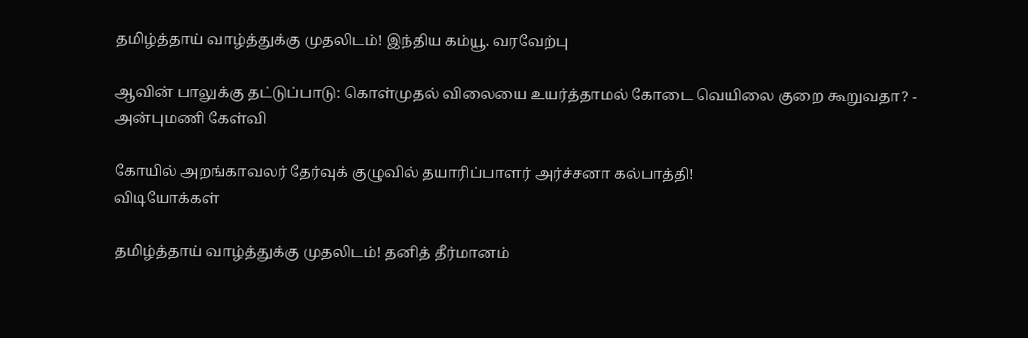தமிழ்த்தாய் வாழ்த்துக்கு முதலிடம்! இந்திய கம்யூ. வரவேற்பு

ஆவின் பாலுக்கு தட்டுப்பாடு: கொள்முதல் விலையை உயர்த்தாமல் கோடை வெயிலை குறை கூறுவதா? - அன்புமணி கேள்வி

கோயில் அறங்காவலர் தேர்வுக் குழுவில் தயாரிப்பாளர் அர்ச்சனா கல்பாத்தி!
விடியோக்கள்

தமிழ்த்தாய் வாழ்த்துக்கு முதலிடம்! தனித் தீர்மானம்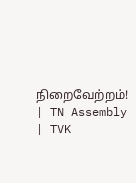நிறைவேற்றம்! | TN Assembly | TVK